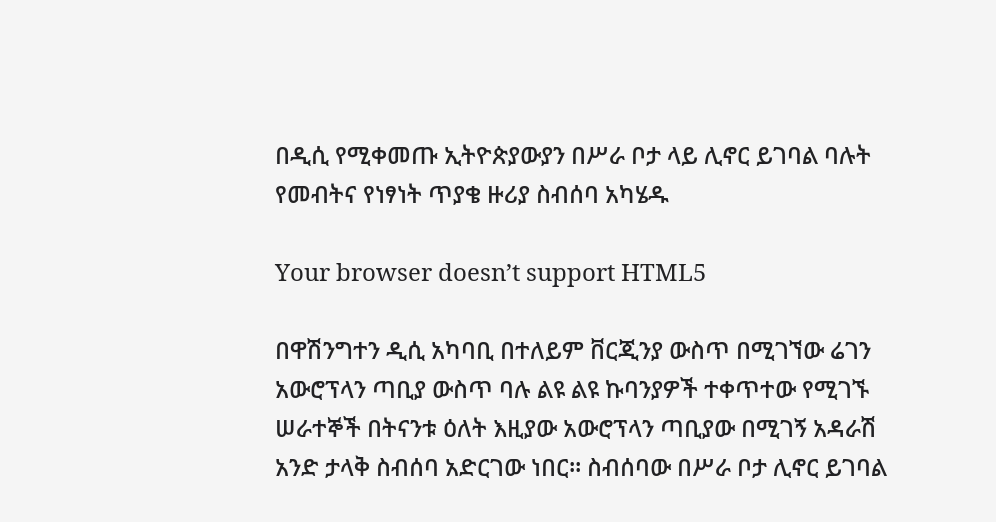በዲሲ የሚቀመጡ ኢትዮጵያውያን በሥራ ቦታ ላይ ሊኖር ይገባል ባሉት የመብትና የነፃነት ጥያቄ ዙሪያ ስብሰባ አካሄዱ

Your browser doesn’t support HTML5

በዋሽንግተን ዲሲ አካባቢ በተለይም ቨርጂንያ ውስጥ በሚገኘው ሬገን አውሮፕላን ጣቢያ ውስጥ ባሉ ልዩ ልዩ ኩባንያዎች ተቀጥተው የሚገኙ ሠራተኞች በትናንቱ ዕለት እዚያው አውሮፕላን ጣቢያው በሚገኝ አዳራሽ አንድ ታላቅ ስብሰባ አድርገው ነበር። ስብሰባው በሥራ ቦታ ሊኖር ይገባል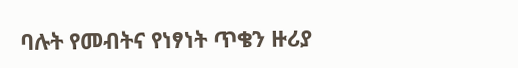ባሉት የመብትና የነፃነት ጥቄን ዙሪያ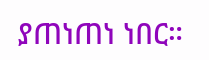ያጠነጠነ ነበር።